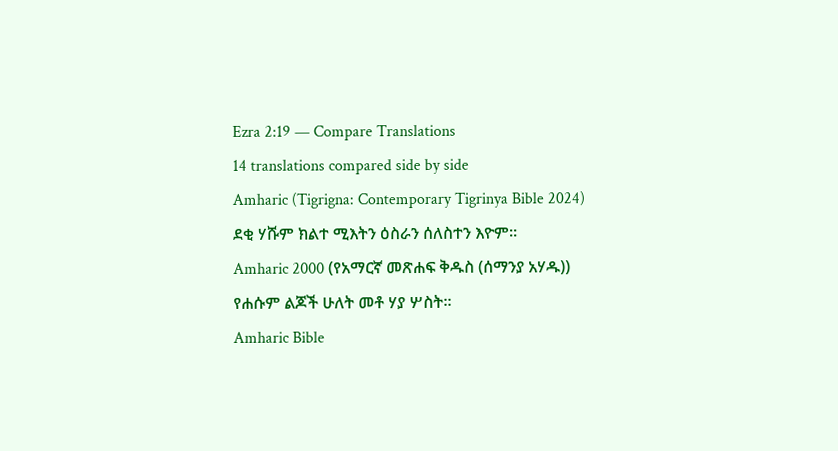Ezra 2:19 — Compare Translations
14 translations compared side by side
Amharic (Tigrigna: Contemporary Tigrinya Bible 2024)
ደቂ ሃሹም ክልተ ሚእትን ዕስራን ሰለስተን እዮም።
Amharic 2000 (የአማርኛ መጽሐፍ ቅዱስ (ሰማንያ አሃዱ))
የሐሱም ልጆች ሁለት መቶ ሃያ ሦስት።
Amharic Bible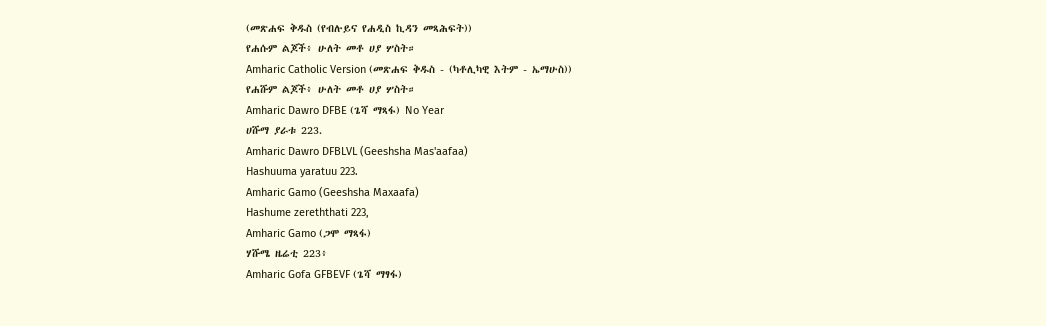(መጽሐፍ ቅዱስ (የብሉይና የሐዲስ ኪዳን መጻሕፍት))
የሐሱም ልጆች፥ ሁለት መቶ ሀያ ሦስት።
Amharic Catholic Version (መጽሐፍ ቅዱስ - (ካቶሊካዊ እትም - ኤማሁስ))
የሐሹም ልጆች፥ ሁለት መቶ ሀያ ሦስት።
Amharic Dawro DFBE (ጌሻ ማጻፋ) No Year
ሀሹማ ያራቱ 223.
Amharic Dawro DFBLVL (Geeshsha Mas'aafaa)
Hashuuma yaratuu 223.
Amharic Gamo (Geeshsha Maxaafa)
Hashume zereththati 223,
Amharic Gamo (ጋሞ ማጻፋ)
ሃሹሜ ዜሬቲ 223፥
Amharic Gofa GFBEVF (ጌሻ ማፃፋ)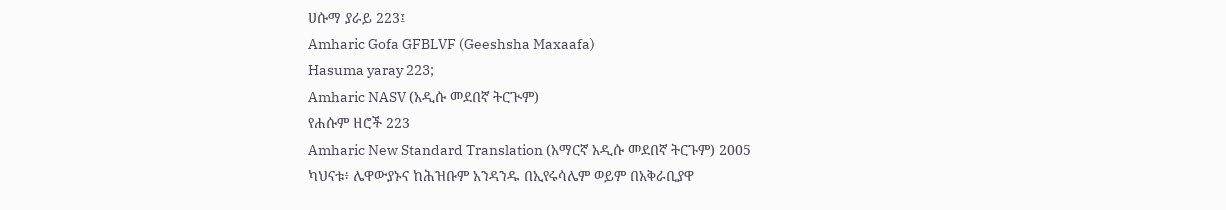ሀሱማ ያራይ 223፤
Amharic Gofa GFBLVF (Geeshsha Maxaafa)
Hasuma yaray 223;
Amharic NASV (አዲሱ መደበኛ ትርጒም)
የሐሱም ዘሮች 223
Amharic New Standard Translation (አማርኛ አዲሱ መደበኛ ትርጉም) 2005
ካህናቱ፥ ሌዋውያኑና ከሕዝቡም አንዳንዱ በኢየሩሳሌም ወይም በአቅራቢያዋ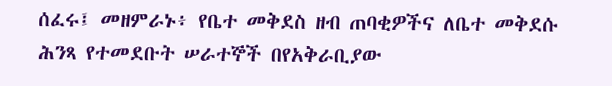ሰፈሩ፤ መዘምራኑ፥ የቤተ መቅደስ ዘብ ጠባቂዎችና ለቤተ መቅደሱ ሕንጻ የተመደቡት ሠራተኞች በየአቅራቢያው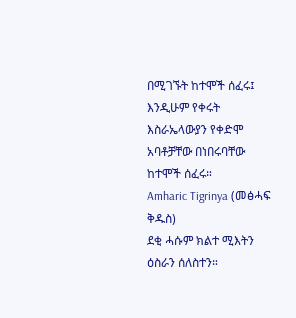በሚገኙት ከተሞች ሰፈሩ፤ እንዲሁም የቀሩት እስራኤላውያን የቀድሞ አባቶቻቸው በነበሩባቸው ከተሞች ሰፈሩ።
Amharic Tigrinya (መፅሓፍ ቅዱስ)
ደቂ ሓሱም ክልተ ሚእትን ዕስራን ሰለስተን።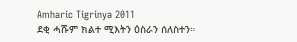Amharic Tigrinya 2011
ደቂ ሓሹም ክልተ ሚእትን ዕስራን ሰለስተን።